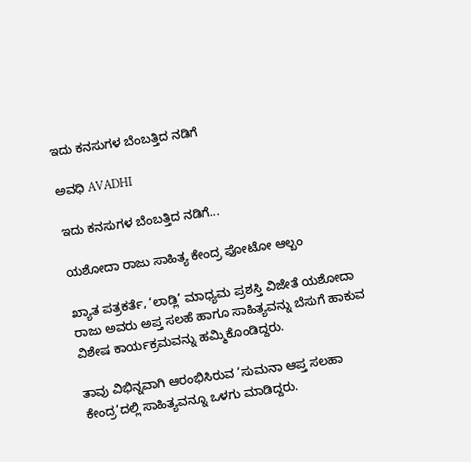ಇದು ಕನಸುಗಳ ಬೆಂಬತ್ತಿದ ನಡಿಗೆ‍

ಅವಧಿ AVADHI

ಇದು ಕನಸುಗಳ ಬೆಂಬತ್ತಿದ ನಡಿಗೆ...

ಯಶೋದಾ ರಾಜು ಸಾಹಿತ್ಯ ಕೇಂದ್ರ ಫೋಟೋ ಆಲ್ಬಂ

ಖ್ಯಾತ ಪತ್ರಕರ್ತೆ, ‘ಲಾಡ್ಲಿ’ ಮಾಧ್ಯಮ ಪ್ರಶಸ್ತಿ ವಿಜೇತೆ ಯಶೋದಾ ರಾಜು ಅವರು ಅಪ್ತ ಸಲಹೆ ಹಾಗೂ ಸಾಹಿತ್ಯವನ್ನು ಬೆಸುಗೆ ಹಾಕುವ ವಿಶೇಷ ಕಾರ್ಯಕ್ರಮವನ್ನು ಹಮ್ಮಿಕೊಂಡಿದ್ದರು.

ತಾವು ವಿಭಿನ್ನವಾಗಿ ಆರಂಭಿಸಿರುವ ‘ಸುಮನಾ ಆಪ್ತ ಸಲಹಾ ಕೇಂದ್ರ’ದಲ್ಲಿ ಸಾಹಿತ್ಯವನ್ನೂ ಒಳಗು ಮಾಡಿದ್ದರು.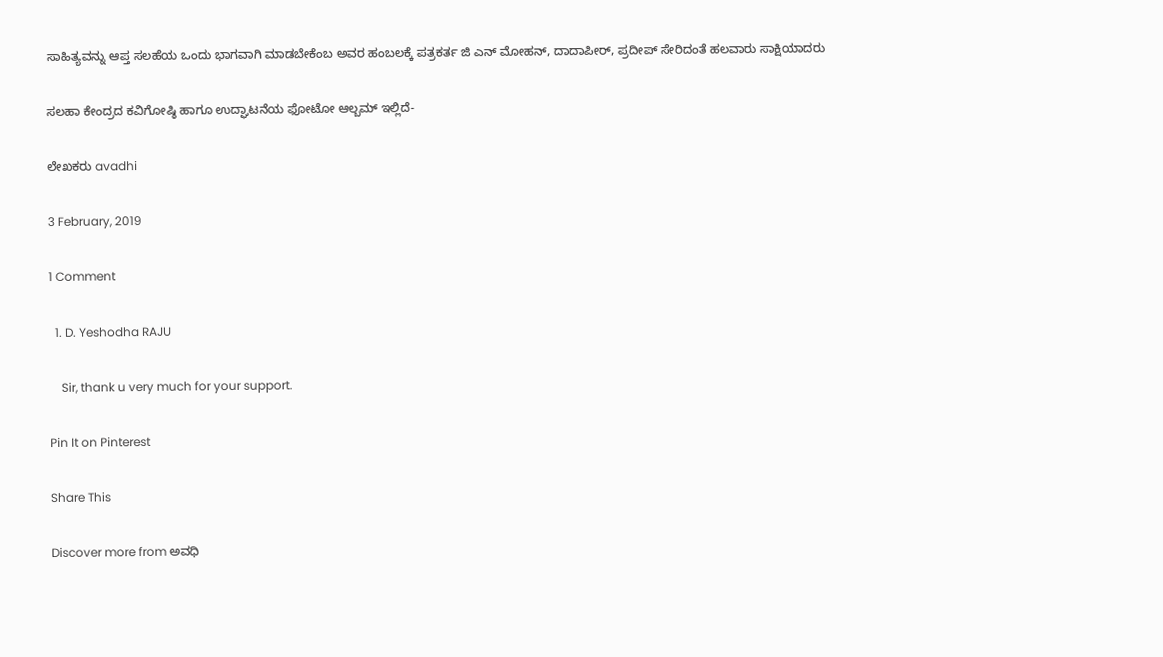ಸಾಹಿತ್ಯವನ್ನು ಆಪ್ತ ಸಲಹೆಯ ಒಂದು ಭಾಗವಾಗಿ ಮಾಡಬೇಕೆಂಬ ಅವರ ಹಂಬಲಕ್ಕೆ ಪತ್ರಕರ್ತ ಜಿ ಎನ್ ಮೋಹನ್, ದಾದಾಪೀರ್, ಪ್ರದೀಪ್ ಸೇರಿದಂತೆ ಹಲವಾರು ಸಾಕ್ಷಿಯಾದರು

ಸಲಹಾ ಕೇಂದ್ರದ ಕವಿಗೋಷ್ಠಿ ಹಾಗೂ ಉದ್ಘಾಟನೆಯ ಫೋಟೋ ಆಲ್ಬಮ್ ಇಲ್ಲಿದೆ-

ಲೇಖಕರು avadhi

3 February, 2019

1 Comment

  1. D. Yeshodha RAJU

    Sir, thank u very much for your support.

Pin It on Pinterest

Share This

Discover more from ಅವಧಿ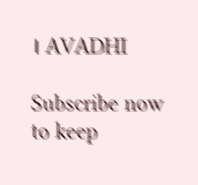। AVADHI

Subscribe now to keep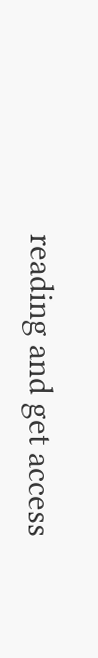reading and get access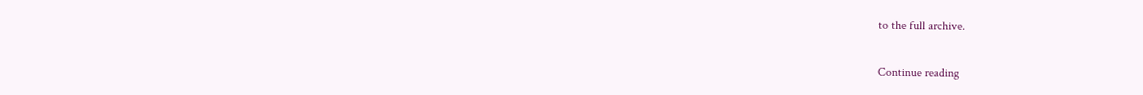to the full archive.

Continue reading